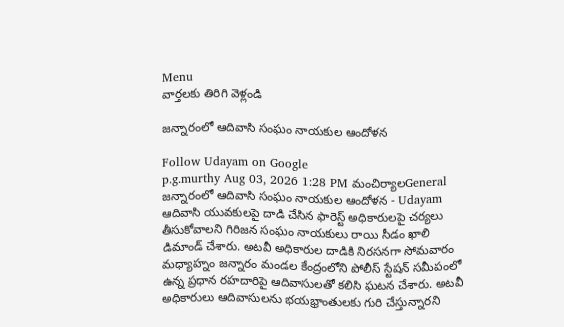Menu
వార్తలకు తిరిగి వెళ్లండి

జన్నారంలో ఆదివాసి సంఘం నాయకుల ఆందోళన

Follow Udayam on Google
p.g.murthy Aug 03, 2026 1:28 PM మంచిర్యాలGeneral
జన్నారంలో ఆదివాసి సంఘం నాయకుల ఆందోళన - Udayam
ఆదివాసి యువకులపై దాడి చేసిన ఫారెస్ట్ అధికారులపై చర్యలు తీసుకోవాలని గిరిజన సంఘం నాయకులు రాయి సీడం ఖాలి డిమాండ్ చేశారు. అటవీ అధికారుల దాడికి నిరసనగా సోమవారం మధ్యాహ్నం జన్నారం మండల కేంద్రంలోని పోలీస్ స్టేషన్ సమీపంలో ఉన్న ప్రధాన రహదారిపై ఆదివాసులతో కలిసి ఘటన చేశారు. అటవీ అధికారులు ఆదివాసులను భయభ్రాంతులకు గురి చేస్తున్నారని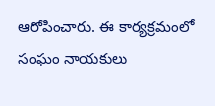ఆరోపించారు. ఈ కార్యక్రమంలో సంఘం నాయకులు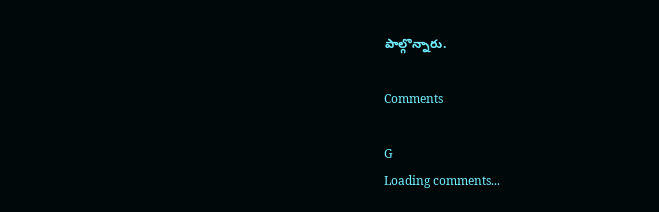పాల్గొన్నారు.

Comments

G
Loading comments...